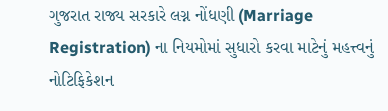ગુજરાત રાજ્ય સરકારે લગ્ન નોંધણી (Marriage Registration) ના નિયમોમાં સુધારો કરવા માટેનું મહત્ત્વનું નોટિફિકેશન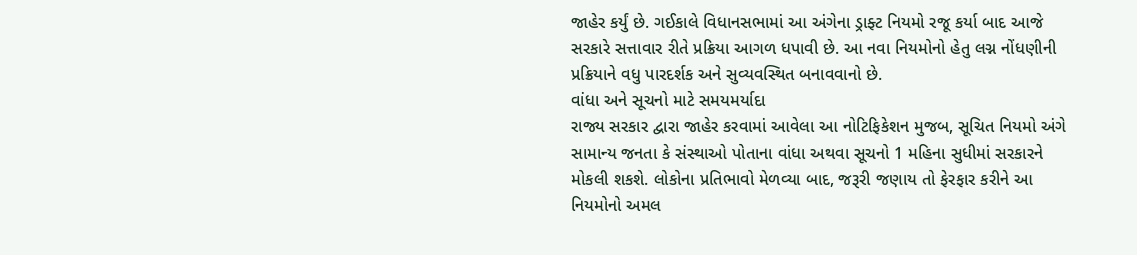જાહેર કર્યું છે. ગઈકાલે વિધાનસભામાં આ અંગેના ડ્રાફ્ટ નિયમો રજૂ કર્યા બાદ આજે સરકારે સત્તાવાર રીતે પ્રક્રિયા આગળ ધપાવી છે. આ નવા નિયમોનો હેતુ લગ્ન નોંધણીની પ્રક્રિયાને વધુ પારદર્શક અને સુવ્યવસ્થિત બનાવવાનો છે.
વાંધા અને સૂચનો માટે સમયમર્યાદા
રાજ્ય સરકાર દ્વારા જાહેર કરવામાં આવેલા આ નોટિફિકેશન મુજબ, સૂચિત નિયમો અંગે સામાન્ય જનતા કે સંસ્થાઓ પોતાના વાંધા અથવા સૂચનો 1 મહિના સુધીમાં સરકારને મોકલી શકશે. લોકોના પ્રતિભાવો મેળવ્યા બાદ, જરૂરી જણાય તો ફેરફાર કરીને આ નિયમોનો અમલ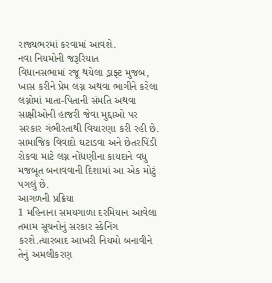રાજ્યભરમાં કરવામાં આવશે.
નવા નિયમોની જરૂરિયાત
વિધાનસભામાં રજૂ થયેલા ડ્રાફ્ટ મુજબ, ખાસ કરીને પ્રેમ લગ્ન અથવા ભાગીને કરેલા લગ્નોમાં માતા-પિતાની સંમતિ અથવા સાક્ષીઓની હાજરી જેવા મુદ્દાઓ પર સરકાર ગંભીરતાથી વિચારણા કરી રહી છે. સામાજિક વિવાદો ઘટાડવા અને છેતરપિંડી રોકવા માટે લગ્ન નોંધણીના કાયદાને વધુ મજબૂત બનાવવાની દિશામાં આ એક મોટું પગલું છે.
આગળની પ્રક્રિયા
1 મહિનાના સમયગાળા દરમિયાન આવેલા તમામ સૂચનોનું સરકાર સ્કેનિંગ કરશે.ત્યારબાદ આખરી નિયમો બનાવીને તેનું અમલીકરણ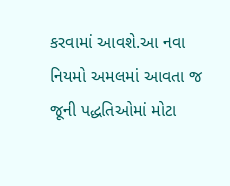કરવામાં આવશે.આ નવા નિયમો અમલમાં આવતા જ જૂની પદ્ધતિઓમાં મોટા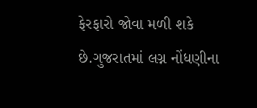ફેરફારો જોવા મળી શકે છે.ગુજરાતમાં લગ્ન નોંધણીના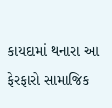કાયદામાં થનારા આ ફેરફારો સામાજિક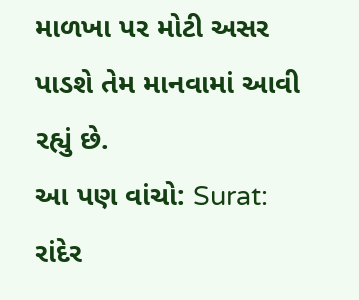માળખા પર મોટી અસર પાડશે તેમ માનવામાં આવી રહ્યું છે.
આ પણ વાંચો: Surat: રાંદેર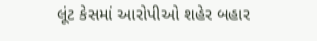લૂંટ કેસમાં આરોપીઓ શહેર બહાર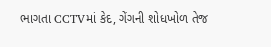ભાગતા CCTVમાં કેદ, ગેંગની શોધખોળ તેજ